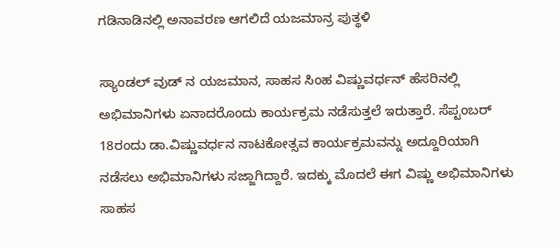ಗಡಿನಾಡಿನಲ್ಲಿ ಅನಾವರಣ ಆಗಲಿದೆ ಯಜಮಾನ್ರ ಪುತ್ಥಳಿ

ಸ್ಯಾಂಡಲ್ ವುಡ್ ನ ಯಜಮಾನ, ಸಾಹಸ ಸಿಂಹ ವಿಷ್ಣುವರ್ಧನ್ ಹೆಸರಿನಲ್ಲಿ ಅಭಿಮಾನಿಗಳು ಏನಾದರೊಂದು ಕಾರ್ಯಕ್ರಮ ನಡೆಸುತ್ತಲೆ ಇರುತ್ತಾರೆ. ಸೆಪ್ಟಂಬರ್ 18ರಂದು ಡಾ.ವಿಷ್ಣುವರ್ಧನ ನಾಟಕೋತ್ಸವ ಕಾರ್ಯಕ್ರಮವನ್ನು ಅದ್ದೂರಿಯಾಗಿ ನಡೆಸಲು ಅಭಿಮಾನಿಗಳು ಸಜ್ಜಾಗಿದ್ದಾರೆ. ಇದಕ್ಕು ಮೊದಲೆ ಈಗ ವಿಷ್ಣು ಅಭಿಮಾನಿಗಳು ಸಾಹಸ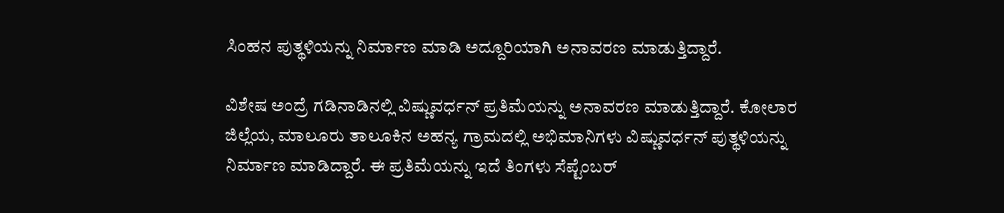ಸಿಂಹನ ಪುತ್ಥಳಿಯನ್ನು ನಿರ್ಮಾಣ ಮಾಡಿ ಅದ್ದೂರಿಯಾಗಿ ಅನಾವರಣ ಮಾಡುತ್ತಿದ್ದಾರೆ.

ವಿಶೇಷ ಅಂದ್ರೆ ಗಡಿನಾಡಿನಲ್ಲಿ ವಿಷ್ಣುವರ್ಧನ್ ಪ್ರತಿಮೆಯನ್ನು ಅನಾವರಣ ಮಾಡುತ್ತಿದ್ದಾರೆ. ಕೋಲಾರ ಜಿಲ್ಲೆಯ, ಮಾಲೂರು ತಾಲೂಕಿನ ಅಹನ್ಯ ಗ್ರಾಮದಲ್ಲಿ ಅಭಿಮಾನಿಗಳು ವಿಷ್ಣುವರ್ಧನ್ ಪುತ್ಥಳಿಯನ್ನು ನಿರ್ಮಾಣ ಮಾಡಿದ್ದಾರೆ. ಈ ಪ್ರತಿಮೆಯನ್ನು ಇದೆ ತಿಂಗಳು ಸೆಪ್ಟೆಂಬರ್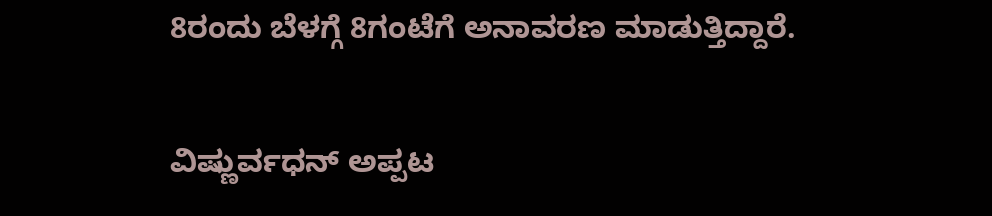8ರಂದು ಬೆಳಗ್ಗೆ 8ಗಂಟೆಗೆ ಅನಾವರಣ ಮಾಡುತ್ತಿದ್ದಾರೆ.

ವಿಷ್ಣುರ್ವಧನ್ ಅಪ್ಪಟ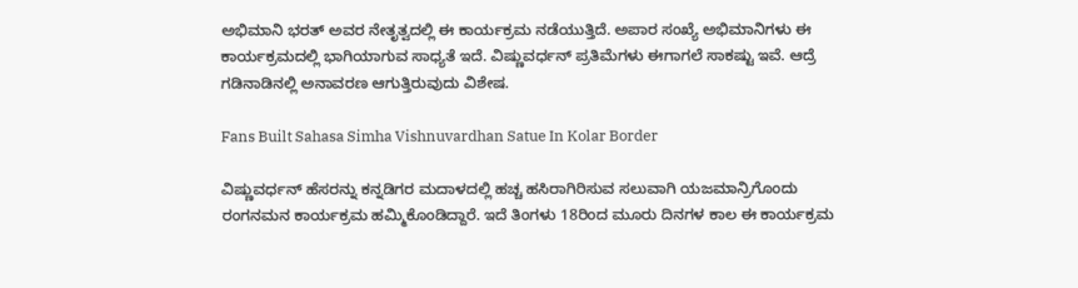ಅಭಿಮಾನಿ ಭರತ್ ಅವರ ನೇತೃತ್ವದಲ್ಲಿ ಈ ಕಾರ್ಯಕ್ರಮ ನಡೆಯುತ್ತಿದೆ. ಅಪಾರ ಸಂಖ್ಯೆ ಅಭಿಮಾನಿಗಳು ಈ ಕಾರ್ಯಕ್ರಮದಲ್ಲಿ ಭಾಗಿಯಾಗುವ ಸಾಧ್ಯತೆ ಇದೆ. ವಿಷ್ಣುವರ್ಧನ್ ಪ್ರತಿಮೆಗಳು ಈಗಾಗಲೆ ಸಾಕಷ್ಟು ಇವೆ. ಆದ್ರೆ ಗಡಿನಾಡಿನಲ್ಲಿ ಅನಾವರಣ ಆಗುತ್ತಿರುವುದು ವಿಶೇಷ.

Fans Built Sahasa Simha Vishnuvardhan Satue In Kolar Border

ವಿಷ್ಣುವರ್ಧನ್ ಹೆಸರನ್ನು ಕನ್ನಡಿಗರ ಮದಾಳದಲ್ಲಿ ಹಚ್ಚ ಹಸಿರಾಗಿರಿಸುವ ಸಲುವಾಗಿ ಯಜಮಾನ್ರಿಗೊಂದು ರಂಗನಮನ ಕಾರ್ಯಕ್ರಮ ಹಮ್ಮಿಕೊಂಡಿದ್ದಾರೆ. ಇದೆ ತಿಂಗಳು 18ರಿಂದ ಮೂರು ದಿನಗಳ ಕಾಲ ಈ ಕಾರ್ಯಕ್ರಮ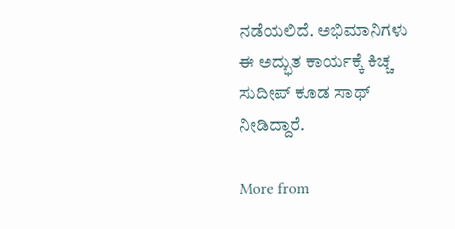ನಡೆಯಲಿದೆ. ಅಭಿಮಾನಿಗಳು ಈ ಅದ್ಭುತ ಕಾರ್ಯಕ್ಕೆ ಕಿಚ್ಚ ಸುದೀಪ್ ಕೂಡ ಸಾಥ್ ನೀಡಿದ್ದಾರೆ.

More from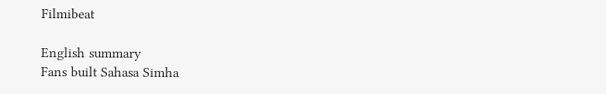Filmibeat

English summary
Fans built Sahasa Simha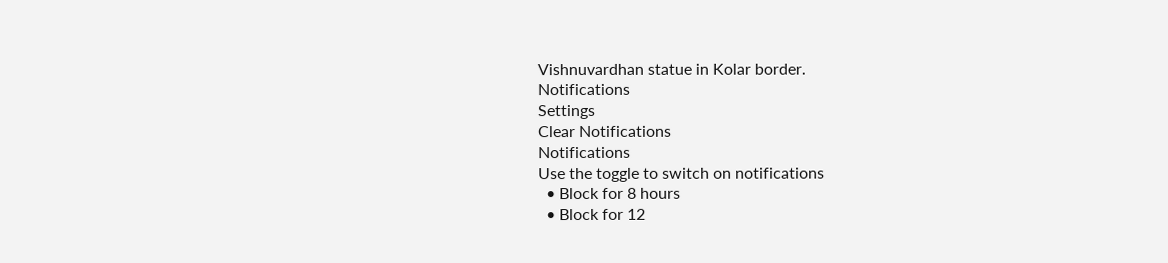Vishnuvardhan statue in Kolar border.
Notifications
Settings
Clear Notifications
Notifications
Use the toggle to switch on notifications
  • Block for 8 hours
  • Block for 12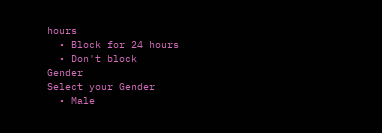hours
  • Block for 24 hours
  • Don't block
Gender
Select your Gender
  • Male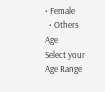• Female
  • Others
Age
Select your Age Range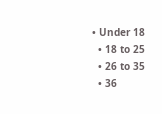• Under 18
  • 18 to 25
  • 26 to 35
  • 36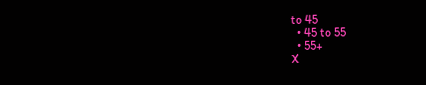to 45
  • 45 to 55
  • 55+
X